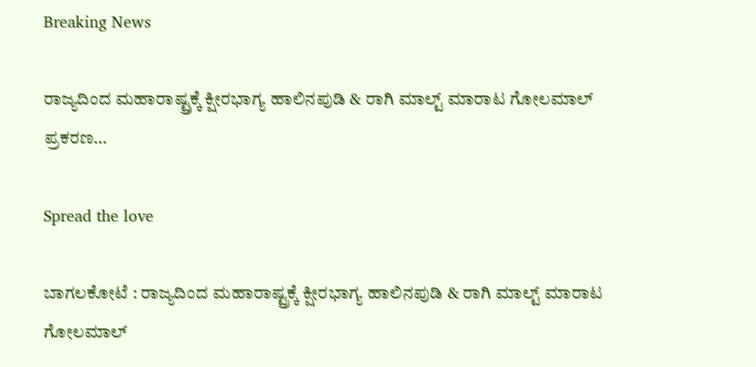Breaking News

ರಾಜ್ಯದಿಂದ ಮಹಾರಾಷ್ಟ್ರಕ್ಕೆ ಕ್ಷೀರಭಾಗ್ಯ ಹಾಲಿನಪುಡಿ & ರಾಗಿ ಮಾಲ್ಟ್ ಮಾರಾಟ ಗೋಲಮಾಲ್ ಪ್ರಕರಣ…

Spread the love

ಬಾಗಲಕೋಟೆ : ರಾಜ್ಯದಿಂದ ಮಹಾರಾಷ್ಟ್ರಕ್ಕೆ ಕ್ಷೀರಭಾಗ್ಯ ಹಾಲಿನಪುಡಿ & ರಾಗಿ ಮಾಲ್ಟ್ ಮಾರಾಟ ಗೋಲಮಾಲ್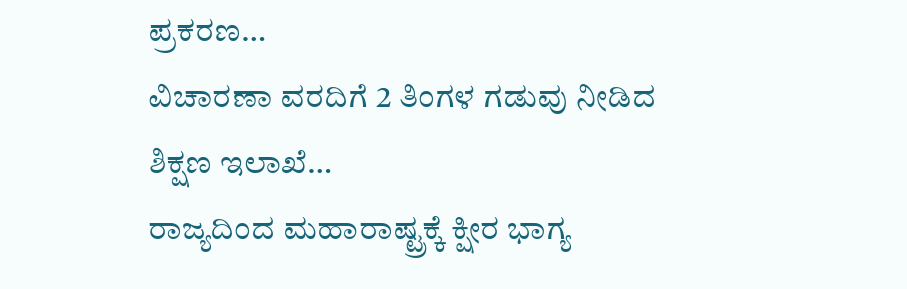ಪ್ರಕರಣ…
ವಿಚಾರಣಾ ವರದಿಗೆ 2 ತಿಂಗಳ ಗಡುವು ನೀಡಿದ ಶಿಕ್ಷಣ ಇಲಾಖೆ…
ರಾಜ್ಯದಿಂದ ಮಹಾರಾಷ್ಟ್ರಕ್ಕೆ ಕ್ಷೀರ ಭಾಗ್ಯ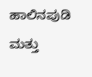ಹಾಲಿನಪುಡಿ ಮತ್ತು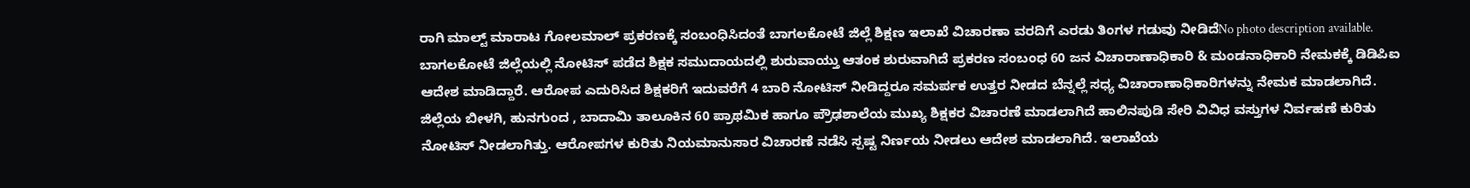ರಾಗಿ ಮಾಲ್ಟ್ ಮಾರಾಟ ಗೋಲಮಾಲ್ ಪ್ರಕರಣಕ್ಕೆ ಸಂಬಂಧಿಸಿದಂತೆ ಬಾಗಲಕೋಟೆ ಜಿಲ್ಲೆ ಶಿಕ್ಷಣ ಇಲಾಖೆ ವಿಚಾರಣಾ ವರದಿಗೆ ಎರಡು ತಿಂಗಳ ಗಡುವು ನೀಡಿದೆNo photo description available.
ಬಾಗಲಕೋಟೆ ಜಿಲ್ಲೆಯಲ್ಲಿ ನೋಟಿಸ್ ಪಡೆದ ಶಿಕ್ಷಕ ಸಮುದಾಯದಲ್ಲಿ ಶುರುವಾಯ್ತು ಆತಂಕ ಶುರುವಾಗಿದೆ ಪ್ರಕರಣ ಸಂಬಂಧ 60 ಜನ ವಿಚಾರಾಣಾಧಿಕಾರಿ & ಮಂಡನಾಧಿಕಾರಿ ನೇಮಕಕ್ಕೆ ಡಿಡಿಪಿಐ ಆದೇಶ ಮಾಡಿದ್ದಾರೆ. ಆರೋಪ ಎದುರಿಸಿದ ಶಿಕ್ಷಕರಿಗೆ ಇದುವರೆಗೆ 4 ಬಾರಿ ನೋಟಿಸ್ ನೀಡಿದ್ದರೂ ಸಮರ್ಪಕ ಉತ್ತರ ನೀಡದ ಬೆನ್ನಲ್ಲೆ ಸಧ್ಯ ವಿಚಾರಾಣಾಧಿಕಾರಿಗಳನ್ನು ನೇಮಕ ಮಾಡಲಾಗಿದೆ.
ಜಿಲ್ಲೆಯ ಬೀಳಗಿ, ಹುನಗುಂದ , ಬಾದಾಮಿ ತಾಲೂಕಿನ 60 ಪ್ರಾಥಮಿಕ ಹಾಗೂ ಪ್ರೌಢಶಾಲೆಯ ಮುಖ್ಯ ಶಿಕ್ಷಕರ ವಿಚಾರಣೆ ಮಾಡಲಾಗಿದೆ ಹಾಲಿನಪುಡಿ ಸೇರಿ ವಿವಿಧ ವಸ್ತುಗಳ ನಿರ್ವಹಣೆ ಕುರಿತು ನೋಟಿಸ್ ನೀಡಲಾಗಿತ್ತು. ಆರೋಪಗಳ ಕುರಿತು ನಿಯಮಾನುಸಾರ ವಿಚಾರಣೆ ನಡೆಸಿ ಸ್ಪಷ್ಟ ನಿರ್ಣಯ ನೀಡಲು ಆದೇಶ ಮಾಡಲಾಗಿದೆ. ಇಲಾಖೆಯ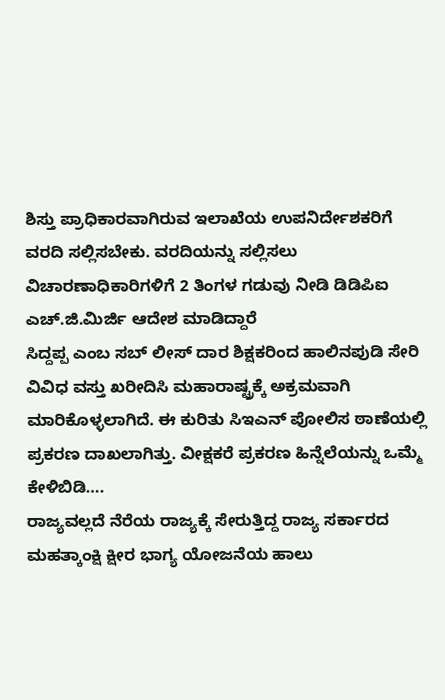ಶಿಸ್ತು ಪ್ರಾಧಿಕಾರವಾಗಿರುವ ಇಲಾಖೆಯ ಉಪನಿರ್ದೇಶಕರಿಗೆ ವರದಿ ಸಲ್ಲಿಸಬೇಕು. ವರದಿಯನ್ನು ಸಲ್ಲಿಸಲು ವಿಚಾರಣಾಧಿಕಾರಿಗಳಿಗೆ 2 ತಿಂಗಳ ಗಡುವು ನೀಡಿ ಡಿಡಿಪಿಐ ಎಚ್.ಜಿ.ಮಿರ್ಜಿ ಆದೇಶ ಮಾಡಿದ್ದಾರೆ
ಸಿದ್ದಪ್ಪ ಎಂಬ ಸಬ್ ಲೀಸ್ ದಾರ ಶಿಕ್ಷಕರಿಂದ ಹಾಲಿನಪುಡಿ ಸೇರಿ ವಿವಿಧ ವಸ್ತು ಖರೀದಿಸಿ ಮಹಾರಾಷ್ಟ್ರಕ್ಕೆ ಅಕ್ರಮವಾಗಿ ಮಾರಿಕೊಳ್ಳಲಾಗಿದೆ. ಈ ಕುರಿತು ಸಿಇಎನ್ ಪೋಲಿಸ ಠಾಣೆಯಲ್ಲಿ ಪ್ರಕರಣ ದಾಖಲಾಗಿತ್ತು. ವೀಕ್ಷಕರೆ ಪ್ರಕರಣ ಹಿನ್ನೆಲೆಯನ್ನು ಒಮ್ಮೆ ಕೇಳಿಬಿಡಿ….
ರಾಜ್ಯವಲ್ಲದೆ ನೆರೆಯ ರಾಜ್ಯಕ್ಕೆ ಸೇರುತ್ತಿದ್ದ ರಾಜ್ಯ ಸರ್ಕಾರದ ಮಹತ್ಕಾಂಕ್ಷಿ ಕ್ಷೀರ ಭಾಗ್ಯ ಯೋಜನೆಯ ಹಾಲು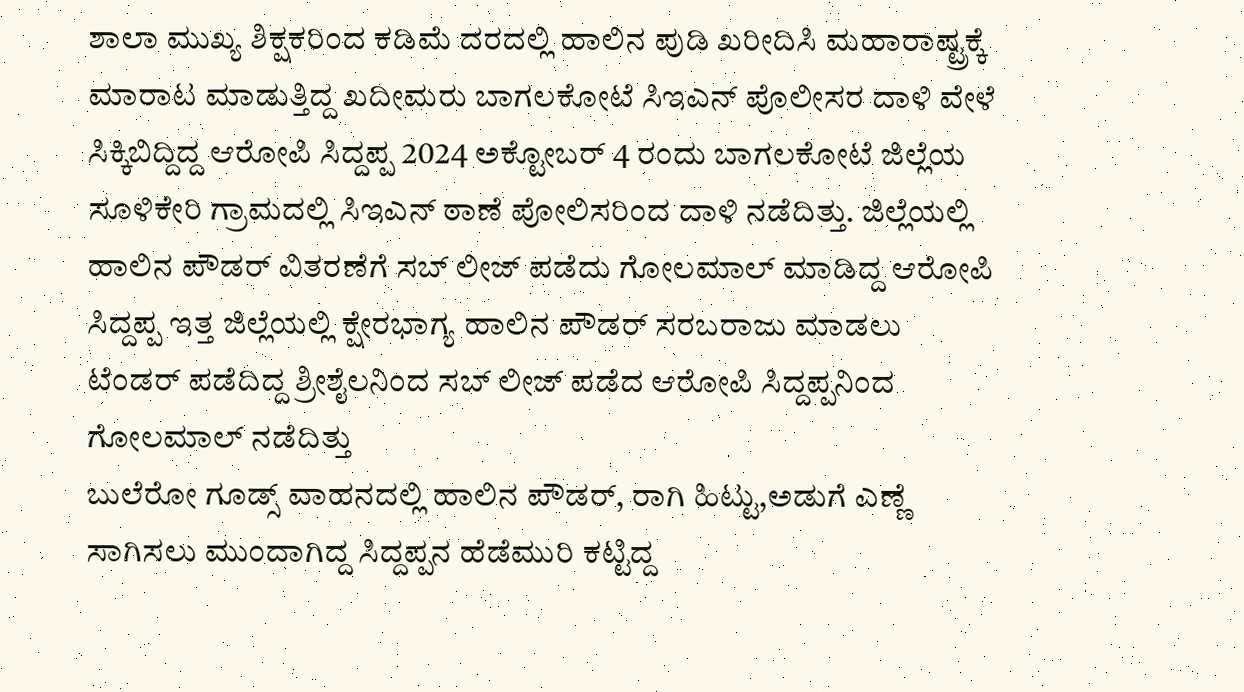ಶಾಲಾ ಮುಖ್ಯ ಶಿಕ್ಷಕರಿಂದ ಕಡಿಮೆ ದರದಲ್ಲಿ ಹಾಲಿನ ಪುಡಿ ಖರೀದಿಸಿ ಮಹಾರಾಷ್ಟ್ರಕ್ಕೆ ಮಾರಾಟ ಮಾಡುತ್ತಿದ್ದ ಖದೀಮರು ಬಾಗಲಕೋಟೆ ಸಿಇಎನ್ ಪೊಲೀಸರ ದಾಳಿ ವೇಳೆ ಸಿಕ್ಕಿಬಿದ್ದಿದ್ದ ಆರೋಪಿ ಸಿದ್ದಪ್ಪ 2024 ಅಕ್ಟೋಬರ್ 4 ರಂದು ಬಾಗಲಕೋಟೆ ಜಿಲ್ಲೆಯ ಸೂಳಿಕೇರಿ ಗ್ರಾಮದಲ್ಲಿ ಸಿಇಎನ್ ಠಾಣೆ ಪೋಲಿಸರಿಂದ ದಾಳಿ ನಡೆದಿತ್ತು. ಜಿಲ್ಲೆಯಲ್ಲಿ ಹಾಲಿನ ಪೌಡರ್ ವಿತರಣೆಗೆ ಸಬ್ ಲೀಜ್ ಪಡೆದು ಗೋಲಮಾಲ್ ಮಾಡಿದ್ದ ಆರೋಪಿ ಸಿದ್ದಪ್ಪ ಇತ್ತ ಜಿಲ್ಲೆಯಲ್ಲಿ ಕ್ಷೇರಭಾಗ್ಯ ಹಾಲಿನ ಪೌಡರ್ ಸರಬರಾಜು ಮಾಡಲು ಟೆಂಡರ್ ಪಡೆದಿದ್ದ ಶ್ರೀಶೈಲನಿಂದ ಸಬ್ ಲೀಜ್ ಪಡೆದ ಆರೋಪಿ ಸಿದ್ದಪ್ಪನಿಂದ ಗೋಲಮಾಲ್ ನಡೆದಿತ್ತು
ಬುಲೆರೋ ಗೂಡ್ಸ್ ವಾಹನದಲ್ಲಿ ಹಾಲಿನ ಪೌಡರ್, ರಾಗಿ ಹಿಟ್ಟು,ಅಡುಗೆ ಎಣ್ಣೆ ಸಾಗಿಸಲು ಮುಂದಾಗಿದ್ದ ಸಿದ್ದಪ್ಪನ ಹೆಡೆಮುರಿ ಕಟ್ಟಿದ್ದ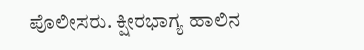ಪೊಲೀಸರು. ಕ್ಷೀರಭಾಗ್ಯ ಹಾಲಿನ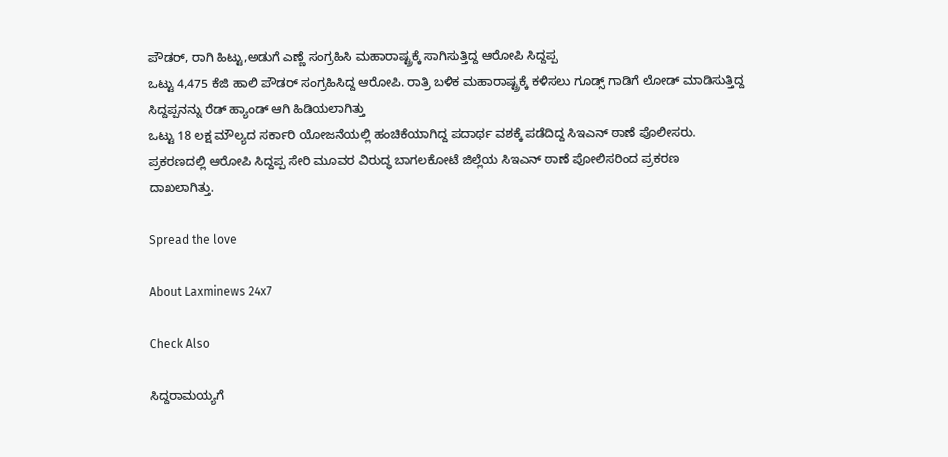ಪೌಡರ್, ರಾಗಿ ಹಿಟ್ಟು,ಅಡುಗೆ ಎಣ್ಣೆ ಸಂಗ್ರಹಿಸಿ ಮಹಾರಾಷ್ಟ್ರಕ್ಕೆ ಸಾಗಿಸುತ್ತಿದ್ದ ಆರೋಪಿ ಸಿದ್ದಪ್ಪ
ಒಟ್ಟು 4,475 ಕೆಜಿ ಹಾಲಿ ಪೌಡರ್ ಸಂಗ್ರಹಿಸಿದ್ದ ಆರೋಪಿ. ರಾತ್ರಿ ಬಳಿಕ ಮಹಾರಾಷ್ಟ್ರಕ್ಕೆ ಕಳಿಸಲು ಗೂಡ್ಸ್ ಗಾಡಿಗೆ ಲೋಡ್ ಮಾಡಿಸುತ್ತಿದ್ದ ಸಿದ್ದಪ್ಪನನ್ನು ರೆಡ್ ಹ್ಯಾಂಡ್ ಆಗಿ ಹಿಡಿಯಲಾಗಿತ್ತು
ಒಟ್ಟು 18 ಲಕ್ಷ ಮೌಲ್ಯದ ಸರ್ಕಾರಿ ಯೋಜನೆಯಲ್ಲಿ ಹಂಚಿಕೆಯಾಗಿದ್ದ ಪದಾರ್ಥ ವಶಕ್ಕೆ ಪಡೆದಿದ್ದ ಸಿಇಎನ್ ಠಾಣೆ ಪೊಲೀಸರು. ಪ್ರಕರಣದಲ್ಲಿ ಆರೋಪಿ ಸಿದ್ದಪ್ಪ ಸೇರಿ ಮೂವರ ವಿರುದ್ಧ ಬಾಗಲಕೋಟೆ ಜಿಲ್ಲೆಯ ಸಿಇಎನ್ ಠಾಣೆ ಪೋಲಿಸರಿಂದ ಪ್ರಕರಣ ದಾಖಲಾಗಿತ್ತು‌.

Spread the love

About Laxminews 24x7

Check Also

ಸಿದ್ದರಾಮಯ್ಯಗೆ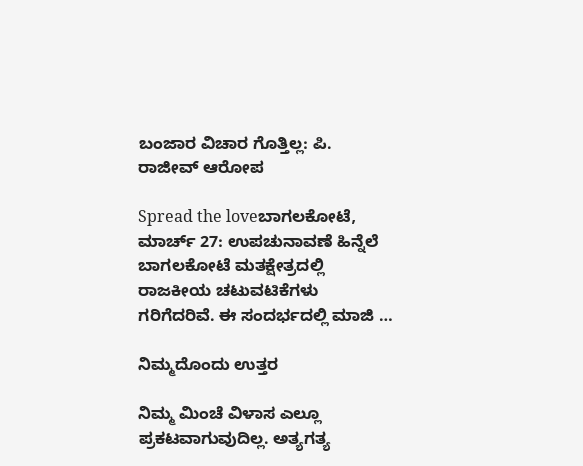ಬಂಜಾರ ವಿಚಾರ ಗೊತ್ತಿಲ್ಲ: ಪಿ. ರಾಜೀವ್ ಆರೋಪ

Spread the loveಬಾಗಲಕೋಟೆ, ಮಾರ್ಚ್ 27: ಉಪಚುನಾವಣೆ ಹಿನ್ನೆಲೆ ಬಾಗಲಕೋಟೆ ಮತಕ್ಷೇತ್ರದಲ್ಲಿ ರಾಜಕೀಯ ಚಟುವಟಿಕೆಗಳು ಗರಿಗೆದರಿವೆ. ಈ ಸಂದರ್ಭದಲ್ಲಿ ಮಾಜಿ …

ನಿಮ್ಮದೊಂದು ಉತ್ತರ

ನಿಮ್ಮ ಮಿಂಚೆ ವಿಳಾಸ ಎಲ್ಲೂ ಪ್ರಕಟವಾಗುವುದಿಲ್ಲ. ಅತ್ಯಗತ್ಯ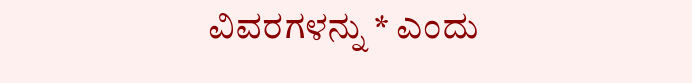ವಿವರಗಳನ್ನು * ಎಂದು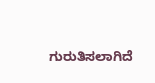ಗುರುತಿಸಲಾಗಿದೆ